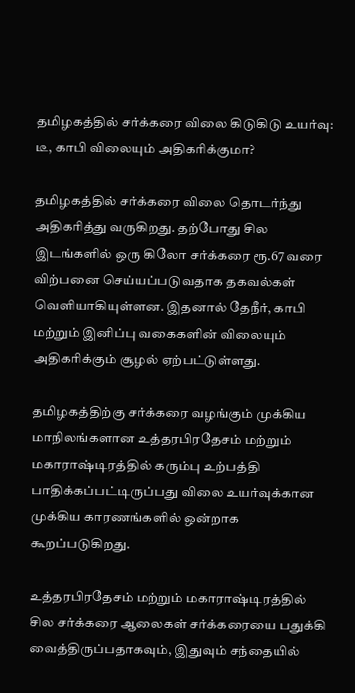தமிழகத்தில் சர்க்கரை விலை கிடுகிடு உயர்வு: டீ, காபி விலையும் அதிகரிக்குமா?

தமிழகத்தில் சர்க்கரை விலை தொடர்ந்து அதிகரித்து வருகிறது. தற்போது சில இடங்களில் ஒரு கிலோ சர்க்கரை ரூ.67 வரை விற்பனை செய்யப்படுவதாக தகவல்கள் வெளியாகியுள்ளன. இதனால் தேநீர், காபி மற்றும் இனிப்பு வகைகளின் விலையும் அதிகரிக்கும் சூழல் ஏற்பட்டுள்ளது.

தமிழகத்திற்கு சர்க்கரை வழங்கும் முக்கிய மாநிலங்களான உத்தரபிரதேசம் மற்றும் மகாராஷ்டிரத்தில் கரும்பு உற்பத்தி பாதிக்கப்பட்டிருப்பது விலை உயர்வுக்கான முக்கிய காரணங்களில் ஒன்றாக கூறப்படுகிறது.

உத்தரபிரதேசம் மற்றும் மகாராஷ்டிரத்தில் சில சர்க்கரை ஆலைகள் சர்க்கரையை பதுக்கி வைத்திருப்பதாகவும், இதுவும் சந்தையில்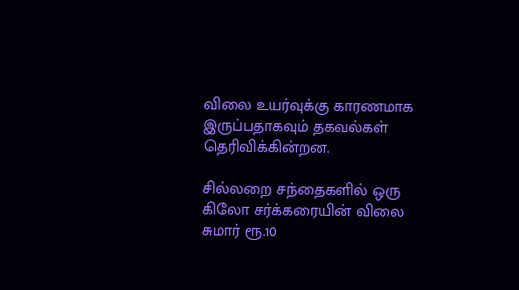விலை உயர்வுக்கு காரணமாக இருப்பதாகவும் தகவல்கள் தெரிவிக்கின்றன.

சில்லறை சந்தைகளில் ஒரு கிலோ சர்க்கரையின் விலை சுமார் ரூ.10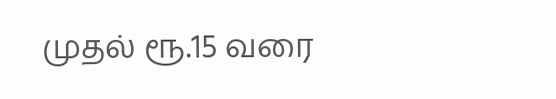முதல் ரூ.15 வரை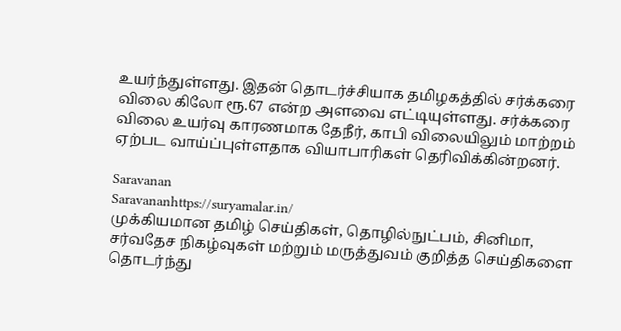உயர்ந்துள்ளது. இதன் தொடர்ச்சியாக தமிழகத்தில் சர்க்கரை விலை கிலோ ரூ.67 என்ற அளவை எட்டியுள்ளது. சர்க்கரை விலை உயர்வு காரணமாக தேநீர், காபி விலையிலும் மாற்றம் ஏற்பட வாய்ப்புள்ளதாக வியாபாரிகள் தெரிவிக்கின்றனர்.

Saravanan
Saravananhttps://suryamalar.in/
முக்கியமான தமிழ் செய்திகள், தொழில்நுட்பம், சினிமா, சர்வதேச நிகழ்வுகள் மற்றும் மருத்துவம் குறித்த செய்திகளை தொடர்ந்து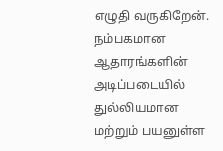எழுதி வருகிறேன். நம்பகமான ஆதாரங்களின் அடிப்படையில் துல்லியமான மற்றும் பயனுள்ள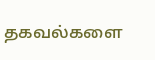தகவல்களை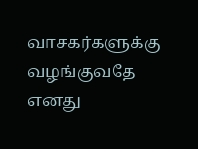வாசகர்களுக்கு வழங்குவதே எனது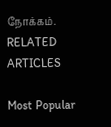நோக்கம்.
RELATED ARTICLES

Most Popular